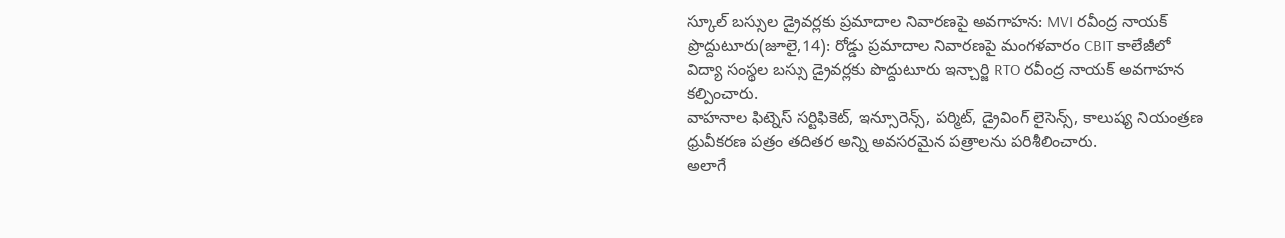స్కూల్ బస్సుల డ్రైవర్లకు ప్రమాదాల నివారణపై అవగాహన: MVI రవీంద్ర నాయక్
ప్రొద్దుటూరు(జూలై,14): రోడ్డు ప్రమాదాల నివారణపై మంగళవారం CBIT కాలేజీలో విద్యా సంస్థల బస్సు డ్రైవర్లకు పొద్దుటూరు ఇన్చార్జి RTO రవీంద్ర నాయక్ అవగాహన కల్పించారు.
వాహనాల ఫిట్నెస్ సర్టిఫికెట్, ఇన్సూరెన్స్, పర్మిట్, డ్రైవింగ్ లైసెన్స్, కాలుష్య నియంత్రణ ధ్రువీకరణ పత్రం తదితర అన్ని అవసరమైన పత్రాలను పరిశీలించారు.
అలాగే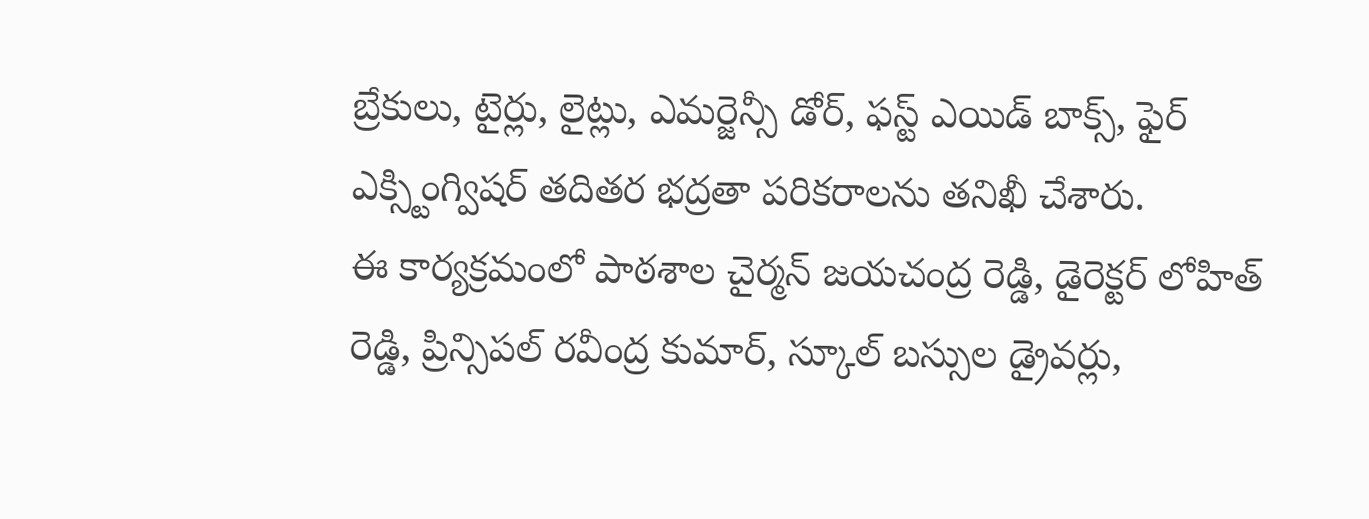బ్రేకులు, టైర్లు, లైట్లు, ఎమర్జెన్సీ డోర్, ఫస్ట్ ఎయిడ్ బాక్స్, ఫైర్ ఎక్స్టింగ్విషర్ తదితర భద్రతా పరికరాలను తనిఖీ చేశారు.
ఈ కార్యక్రమంలో పాఠశాల చైర్మన్ జయచంద్ర రెడ్డి, డైరెక్టర్ లోహిత్ రెడ్డి, ప్రిన్సిపల్ రవీంద్ర కుమార్, స్కూల్ బస్సుల డ్రైవర్లు,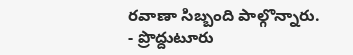రవాణా సిబ్బంది పాల్గొన్నారు.
- ప్రొద్దుటూరు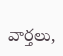వార్తలు,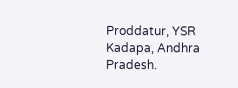Proddatur, YSR Kadapa, Andhra Pradesh.